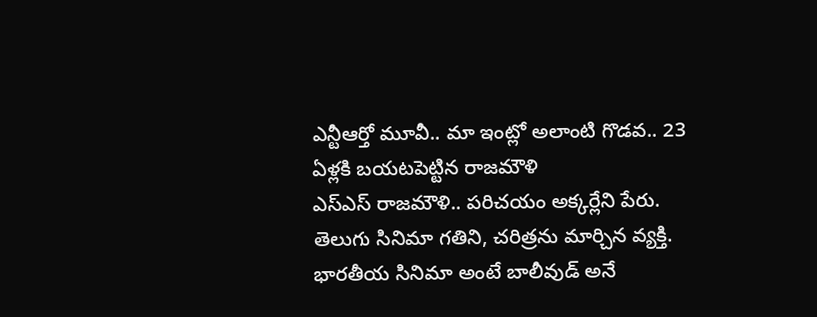ఎన్టీఆర్తో మూవీ.. మా ఇంట్లో అలాంటి గొడవ.. 23 ఏళ్లకి బయటపెట్టిన రాజమౌళి
ఎస్ఎస్ రాజమౌళి.. పరిచయం అక్కర్లేని పేరు. తెలుగు సినిమా గతిని, చరిత్రను మార్చిన వ్యక్తి. భారతీయ సినిమా అంటే బాలీవుడ్ అనే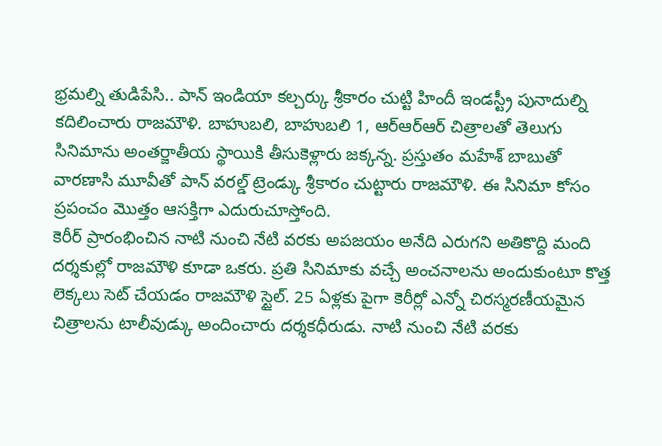భ్రమల్ని తుడిపేసి.. పాన్ ఇండియా కల్చర్కు శ్రీకారం చుట్టి హిందీ ఇండస్ట్రీ పునాదుల్ని కదిలించారు రాజమౌళి. బాహుబలి, బాహుబలి 1, ఆర్ఆర్ఆర్ చిత్రాలతో తెలుగు సినిమాను అంతర్జాతీయ స్థాయికి తీసుకెళ్లారు జక్కన్న. ప్రస్తుతం మహేశ్ బాబుతో వారణాసి మూవీతో పాన్ వరల్డ్ ట్రెండ్కు శ్రీకారం చుట్టారు రాజమౌళి. ఈ సినిమా కోసం ప్రపంచం మొత్తం ఆసక్తిగా ఎదురుచూస్తోంది.
కెరీర్ ప్రారంభించిన నాటి నుంచి నేటి వరకు అపజయం అనేది ఎరుగని అతికొద్ది మంది దర్శకుల్లో రాజమౌళి కూడా ఒకరు. ప్రతి సినిమాకు వచ్చే అంచనాలను అందుకుంటూ కొత్త లెక్కలు సెట్ చేయడం రాజమౌళి స్టైల్. 25 ఏళ్లకు పైగా కెరీర్లో ఎన్నో చిరస్మరణీయమైన చిత్రాలను టాలీవుడ్కు అందించారు దర్శకధీరుడు. నాటి నుంచి నేటి వరకు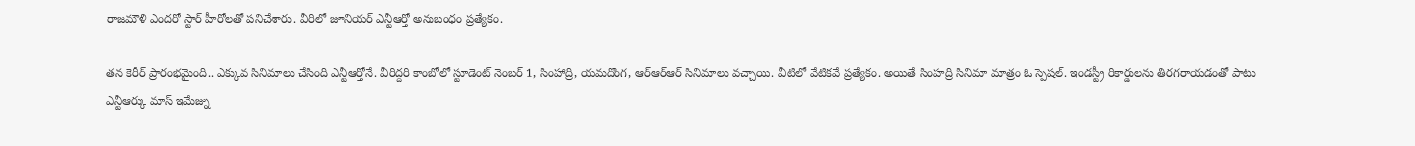రాజమౌళి ఎందరో స్టార్ హీరోలతో పనిచేశారు. వీరిలో జూనియర్ ఎన్టీఆర్తో అనుబంధం ప్రత్యేకం.

తన కెరీర్ ప్రారంభమైంది.. ఎక్కువ సినిమాలు చేసింది ఎన్టీఆర్తోనే. వీరిద్దరి కాంబోలో స్టూడెంట్ నెంబర్ 1, సింహాద్రి, యమదొంగ, ఆర్ఆర్ఆర్ సినిమాలు వచ్చాయి. వీటిలో వేటికవే ప్రత్యేకం. అయితే సింహద్రి సినిమా మాత్రం ఓ స్పెషల్. ఇండస్ట్రీ రికార్డులను తిరగరాయడంతో పాటు ఎన్టీఆర్కు మాస్ ఇమేజ్ను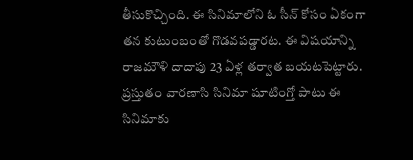తీసుకొచ్చింది. ఈ సినిమాలోని ఓ సీన్ కోసం ఏకంగా తన కుటుంబంతో గొడవపడ్డారట. ఈ విషయాన్ని రాజమౌళి దాదాపు 23 ఏళ్ల తర్వాత బయటపెట్టారు.
ప్రస్తుతం వారణాసి సినిమా షూటింగ్తో పాటు ఈ సినిమాకు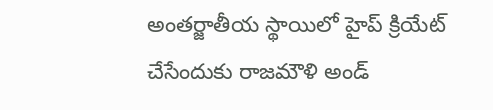అంతర్జాతీయ స్థాయిలో హైప్ క్రియేట్ చేసేందుకు రాజమౌళి అండ్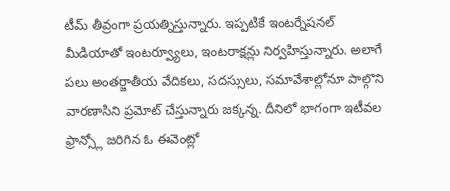టీమ్ తీవ్రంగా ప్రయత్నిస్తున్నారు. ఇప్పటికే ఇంటర్నేషనల్ మీడియాతో ఇంటర్వ్యూలు, ఇంటరాక్షన్లు నిర్వహిస్తున్నారు. అలాగే పలు అంతర్జాతీయ వేదికలు, సదస్సులు, సమావేశాల్లోనూ పాల్గొని వారణాసిని ప్రమోట్ చేస్తున్నారు జక్కన్న. దీనిలో భాగంగా ఇటీవల ఫ్రాన్స్లో జరిగిన ఓ ఈవెంట్లో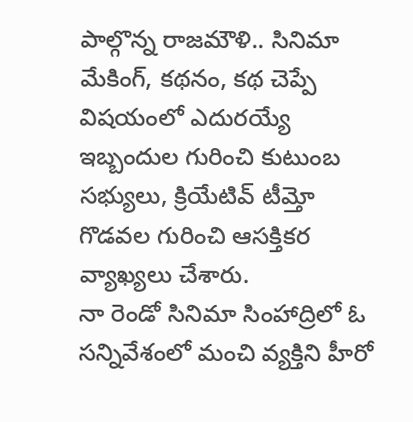పాల్గొన్న రాజమౌళి.. సినిమా మేకింగ్, కథనం, కథ చెప్పే విషయంలో ఎదురయ్యే ఇబ్బందుల గురించి కుటుంబ సభ్యులు, క్రియేటివ్ టీమ్తో గొడవల గురించి ఆసక్తికర వ్యాఖ్యలు చేశారు.
నా రెండో సినిమా సింహాద్రిలో ఓ సన్నివేశంలో మంచి వ్యక్తిని హీరో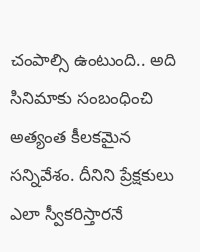చంపాల్సి ఉంటుంది.. అది సినిమాకు సంబంధించి అత్యంత కీలకమైన సన్నివేశం. దీనిని ప్రేక్షకులు ఎలా స్వీకరిస్తారనే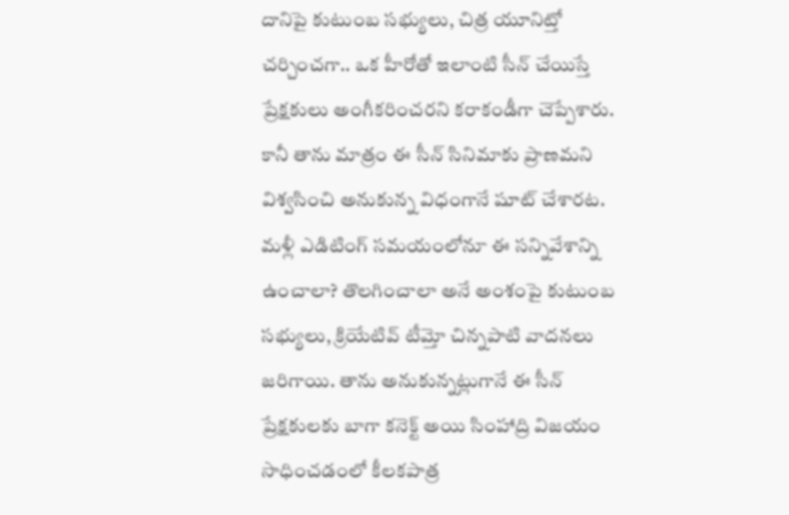దానిపై కుటుంబ సభ్యులు, చిత్ర యూనిట్తో చర్చించగా.. ఒక హీరోతో ఇలాంటి సీన్ చేయిస్తే ప్రేక్షకులు అంగీకరించరని కరాకండీగా చెప్పేశారు. కానీ తాను మాత్రం ఈ సీన్ సినిమాకు ప్రాణమని విశ్వసించి అనుకున్న విధంగానే షూట్ చేశారట. మళ్లీ ఎడిటింగ్ సమయంలోనూ ఈ సన్నివేశాన్ని ఉంచాలా? తొలగించాలా అనే అంశంపై కుటుంబ సభ్యులు, క్రియేటివ్ టీమ్తో చిన్నపాటి వాదనలు జరిగాయి. తాను అనుకున్నట్లుగానే ఈ సీన్ ప్రేక్షకులకు బాగా కనెక్ట్ అయి సింహాద్రి విజయం సాధించడంలో కీలకపాత్ర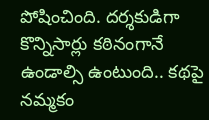పోషించింది. దర్శకుడిగా కొన్నిసార్లు కఠినంగానే ఉండాల్సి ఉంటుంది.. కథపై నమ్మకం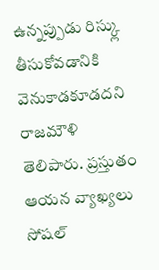ఉన్నప్పుడు రిస్క్లు తీసుకోవడానికి వెనుకాడకూడదని రాజమౌళి తెలిపారు. ప్రస్తుతం ఆయన వ్యాఖ్యలు సోషల్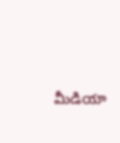మీడియా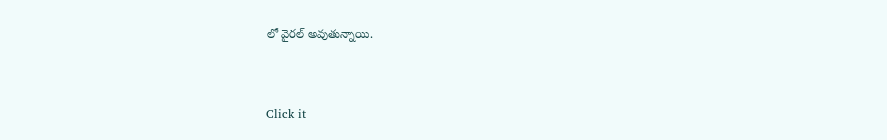లో వైరల్ అవుతున్నాయి.


Click it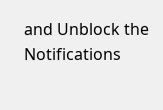and Unblock the Notifications